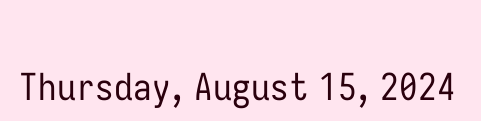Thursday, August 15, 2024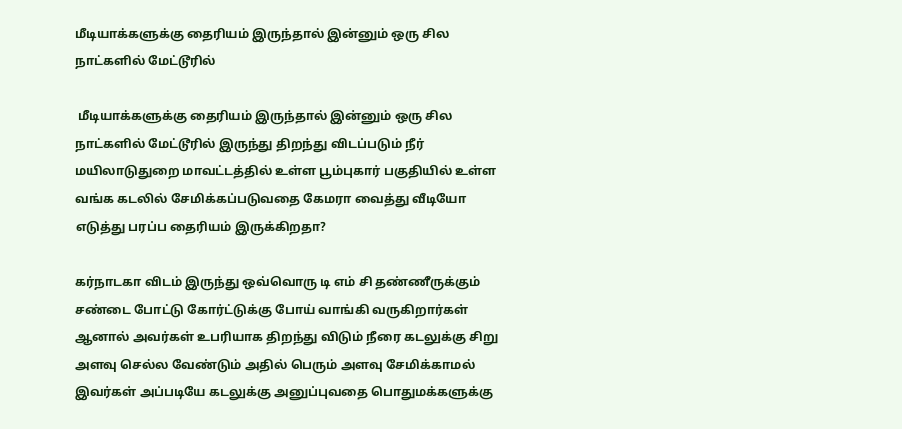மீடியாக்களுக்கு தைரியம் இருந்தால் இன்னும் ஒரு சில நாட்களில் மேட்டூரில்

 மீடியாக்களுக்கு தைரியம் இருந்தால் இன்னும் ஒரு சில நாட்களில் மேட்டூரில் இருந்து திறந்து விடப்படும் நீர் மயிலாடுதுறை மாவட்டத்தில் உள்ள பூம்புகார் பகுதியில் உள்ள வங்க கடலில் சேமிக்கப்படுவதை கேமரா வைத்து வீடியோ எடுத்து பரப்ப தைரியம் இருக்கிறதா?

கர்நாடகா விடம் இருந்து ஒவ்வொரு டி எம் சி தண்ணீருக்கும் சண்டை போட்டு கோர்ட்டுக்கு போய் வாங்கி வருகிறார்கள் ஆனால் அவர்கள் உபரியாக திறந்து விடும் நீரை கடலுக்கு சிறு அளவு செல்ல வேண்டும் அதில் பெரும் அளவு சேமிக்காமல் இவர்கள் அப்படியே கடலுக்கு அனுப்புவதை பொதுமக்களுக்கு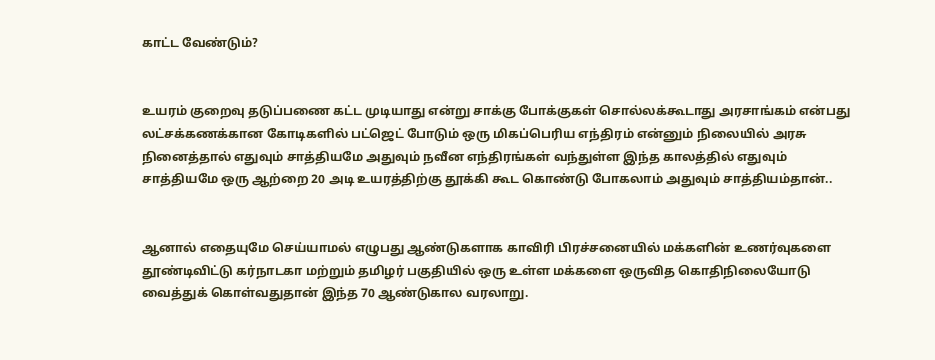காட்ட வேண்டும்?


உயரம் குறைவு தடுப்பணை கட்ட முடியாது என்று சாக்கு போக்குகள் சொல்லக்கூடாது அரசாங்கம் என்பது லட்சக்கணக்கான கோடிகளில் பட்ஜெட் போடும் ஒரு மிகப்பெரிய எந்திரம் என்னும் நிலையில் அரசு நினைத்தால் எதுவும் சாத்தியமே அதுவும் நவீன எந்திரங்கள் வந்துள்ள இந்த காலத்தில் எதுவும் சாத்தியமே ஒரு ஆற்றை 20 அடி உயரத்திற்கு தூக்கி கூட கொண்டு போகலாம் அதுவும் சாத்தியம்தான்..


ஆனால் எதையுமே செய்யாமல் எழுபது ஆண்டுகளாக காவிரி பிரச்சனையில் மக்களின் உணர்வுகளை தூண்டிவிட்டு கர்நாடகா மற்றும் தமிழர் பகுதியில் ஒரு உள்ள மக்களை ஒருவித கொதிநிலையோடு வைத்துக் கொள்வதுதான் இந்த 70 ஆண்டுகால வரலாறு.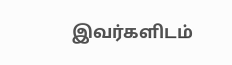இவர்களிடம்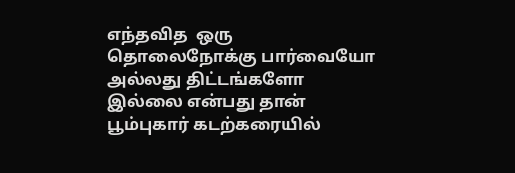எந்தவித  ஒரு தொலைநோக்கு பார்வையோ அல்லது திட்டங்களோ இல்லை என்பது தான் பூம்புகார் கடற்கரையில்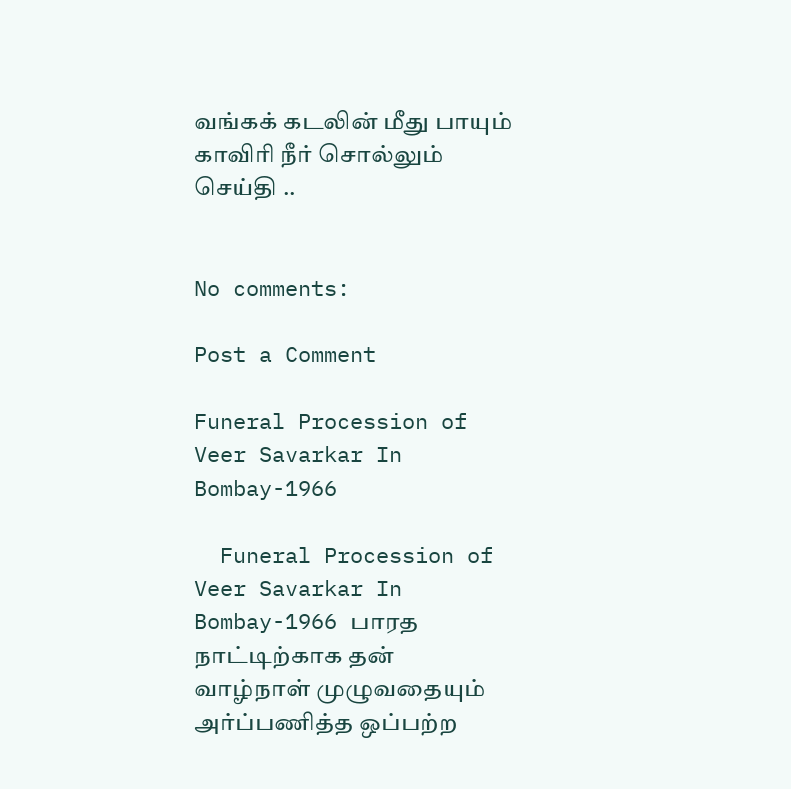வங்கக் கடலின் மீது பாயும் காவிரி நீர் சொல்லும் செய்தி ..


No comments:

Post a Comment

Funeral Procession of Veer Savarkar In Bombay-1966

  Funeral Procession of Veer Savarkar In Bombay-1966 பாரத நாட்டிற்காக தன் வாழ்நாள் முழுவதையும் அர்ப்பணித்த ஒப்பற்ற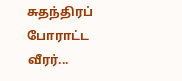சுதந்திரப் போராட்ட வீரர்...